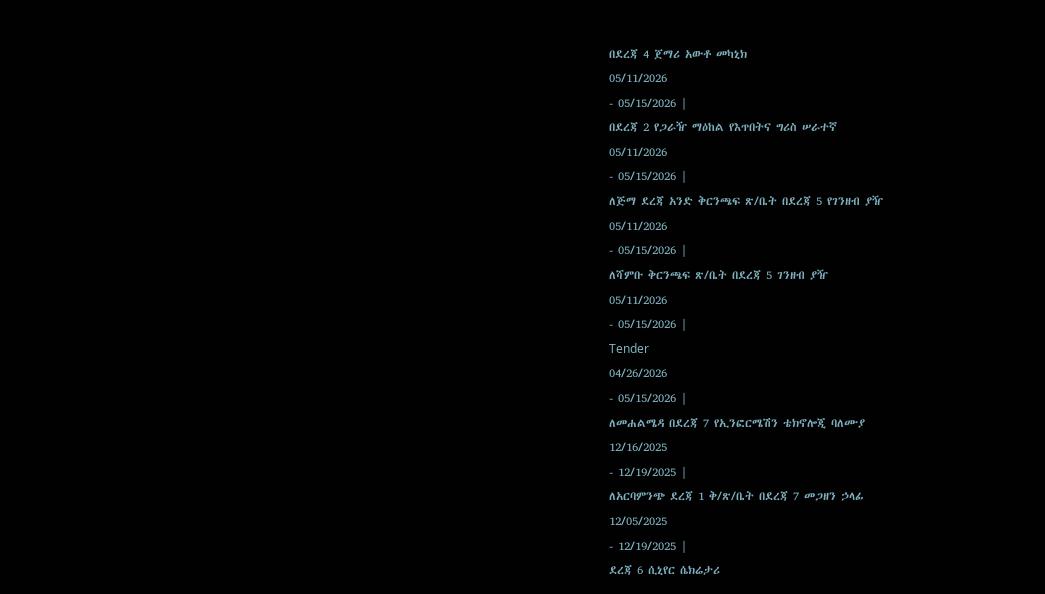በደረጃ 4 ጀማሪ አውቶ መካኒክ
05/11/2026
- 05/15/2026 |
በደረጃ 2 የጋራዥ ማዕከል የእጥበትና ግሪስ ሠራተኛ
05/11/2026
- 05/15/2026 |
ለጅማ ደረጃ አንድ ቅርንጫፍ ጽ/ቤት በደረጃ 5 የገንዘብ ያዥ
05/11/2026
- 05/15/2026 |
ለሻምቡ ቅርንጫፍ ጽ/ቤት በደረጃ 5 ገንዘብ ያዥ
05/11/2026
- 05/15/2026 |
Tender
04/26/2026
- 05/15/2026 |
ለመሐልሜዳ በደረጃ 7 የኢንፎርሜሽን ቴክኖሎጂ ባለሙያ
12/16/2025
- 12/19/2025 |
ለአርባምንጭ ደረጃ 1 ቅ/ጽ/ቤት በደረጃ 7 መጋዘን ኃላፊ
12/05/2025
- 12/19/2025 |
ደረጃ 6 ሲኒየር ሴክሬታሪ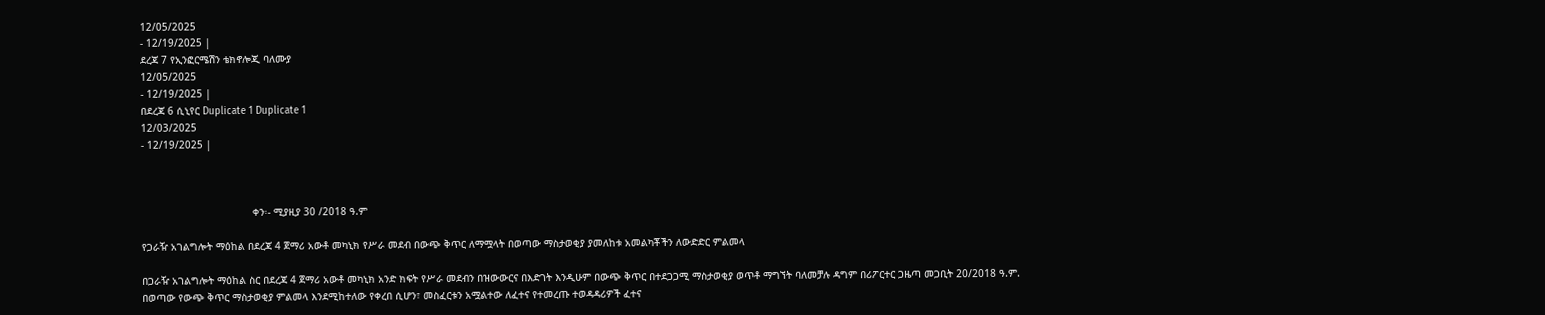12/05/2025
- 12/19/2025 |
ደረጃ 7 የኢንፎርሜሽን ቴክኖሎጂ ባለሙያ
12/05/2025
- 12/19/2025 |
በደረጃ 6 ሲኒየር Duplicate 1 Duplicate 1
12/03/2025
- 12/19/2025 |



                                     ቀን፡- ሚያዚያ 30 /2018 ዓ.ም

የጋራዥ አገልግሎት ማዕከል በደረጃ 4 ጀማሪ አውቶ መካኒክ የሥራ መደብ በውጭ ቅጥር ለማሟላት በወጣው ማስታወቂያ ያመለከቱ አመልካቾችን ለውድድር ምልመላ

በጋራዥ አገልግሎት ማዕከል ስር በደረጃ 4 ጀማሪ አውቶ መካኒክ አንድ ክፍት የሥራ መደብን በዝውውርና በእድገት እንዲሁም በውጭ ቅጥር በተደጋጋሚ ማስታወቂያ ወጥቶ ማግኘት ባለመቻሉ ዳግም በሪፖርተር ጋዜጣ መጋቢት 20/2018 ዓ.ም. በወጣው የውጭ ቅጥር ማስታወቂያ ምልመላ እንደሚከተለው የቀረበ ሲሆን፣ መስፈርቱን አሟልተው ለፈተና የተመረጡ ተወዳዳሪዎች ፈተና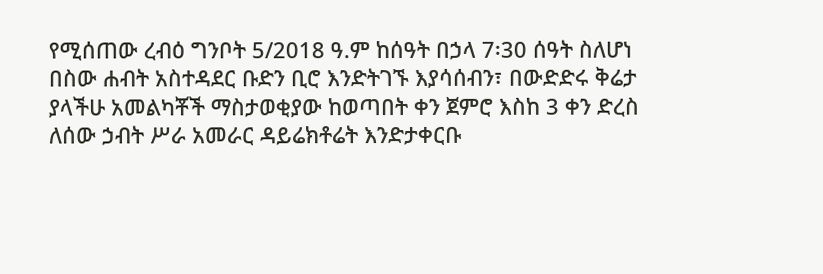የሚሰጠው ረብዕ ግንቦት 5/2018 ዓ.ም ከሰዓት በኃላ 7፡30 ሰዓት ስለሆነ በስው ሐብት አስተዳደር ቡድን ቢሮ እንድትገኙ እያሳሰብን፣ በውድድሩ ቅሬታ ያላችሁ አመልካቾች ማስታወቂያው ከወጣበት ቀን ጀምሮ እስከ 3 ቀን ድረስ ለሰው ኃብት ሥራ አመራር ዳይሬክቶሬት እንድታቀርቡ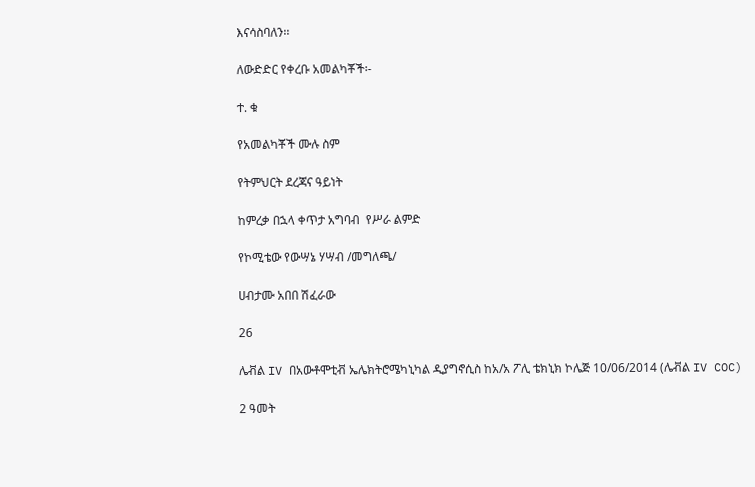እናሳስባለን፡፡

ለውድድር የቀረቡ አመልካቾች፡-

ተ. ቁ

የአመልካቾች ሙሉ ስም

የትምህርት ደረጃና ዓይነት

ከምረቃ በኋላ ቀጥታ አግባብ  የሥራ ልምድ

የኮሚቴው የውሣኔ ሃሣብ /መግለጫ/

ሀብታሙ አበበ ሽፈራው

26

ሌቭል IV በአውቶሞቲቭ ኤሌክትሮሜካኒካል ዲያግኖሲስ ከአ/አ ፖሊ ቴክኒክ ኮሌጅ 10/06/2014 (ሌቭል IV COC)

2 ዓመት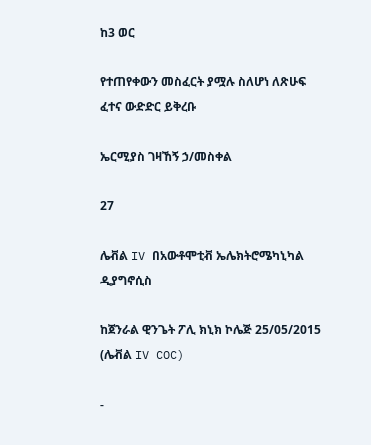ከ3 ወር

የተጠየቀውን መስፈርት ያሟሉ ስለሆነ ለጽሁፍ ፈተና ውድድር ይቅረቡ

ኤርሚያስ ገዛኸኝ ኃ/መስቀል

27

ሌቭል IV በአውቶሞቲቭ ኤሌክትሮሜካኒካል ዲያግኖሲስ

ከጀንራል ዊንጌት ፖሊ ክኒክ ኮሌጅ 25/05/2015 (ሌቭል IV COC)

-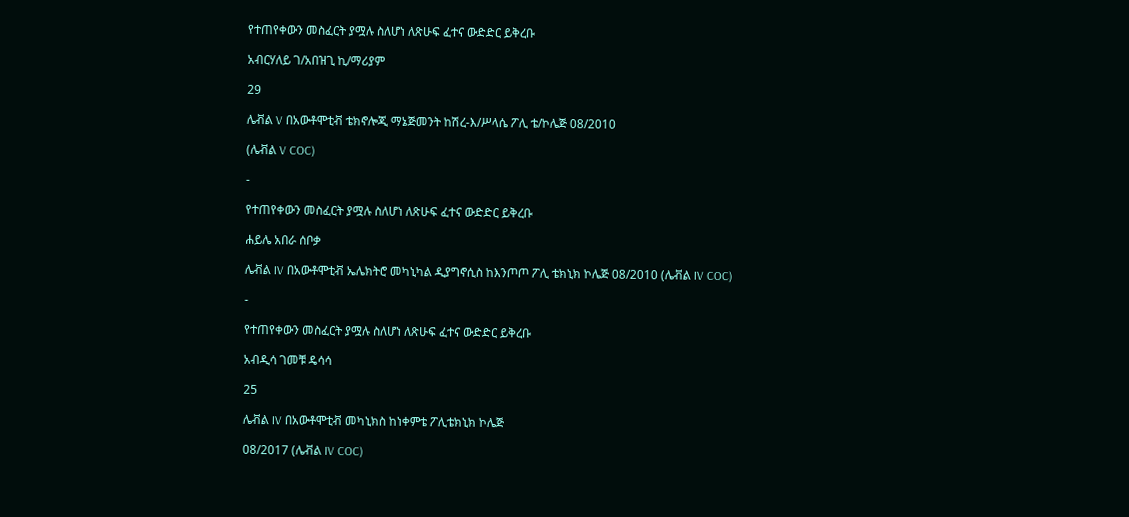የተጠየቀውን መስፈርት ያሟሉ ስለሆነ ለጽሁፍ ፈተና ውድድር ይቅረቡ

አብርሃለይ ገ/አበዝጊ ኪ/ማሪያም

29

ሌቭል V በአውቶሞቲቭ ቴክኖሎጂ ማኔጅመንት ከሽረ-እ/ሥላሴ ፖሊ ቴ/ኮሌጅ 08/2010

(ሌቭል V COC)

-

የተጠየቀውን መስፈርት ያሟሉ ስለሆነ ለጽሁፍ ፈተና ውድድር ይቅረቡ

ሐይሌ አበራ ሰቦቃ

ሌቭል IV በአውቶሞቲቭ ኤሌክትሮ መካኒካል ዲያግኖሲስ ከእንጦጦ ፖሊ ቴክኒክ ኮሌጅ 08/2010 (ሌቭል IV COC)

-

የተጠየቀውን መስፈርት ያሟሉ ስለሆነ ለጽሁፍ ፈተና ውድድር ይቅረቡ

አብዲሳ ገመቹ ዴሳሳ

25

ሌቭል IV በአውቶሞቲቭ መካኒክስ ከነቀምቴ ፖሊቴክኒክ ኮሌጅ

08/2017 (ሌቭል IV COC)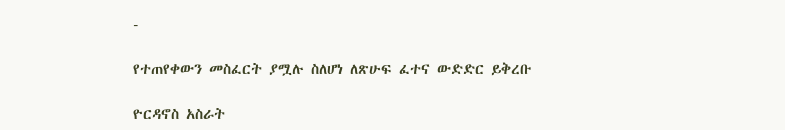-

የተጠየቀውን መስፈርት ያሟሉ ስለሆነ ለጽሁፍ ፈተና ውድድር ይቅረቡ

ዮርዳኖስ አስራት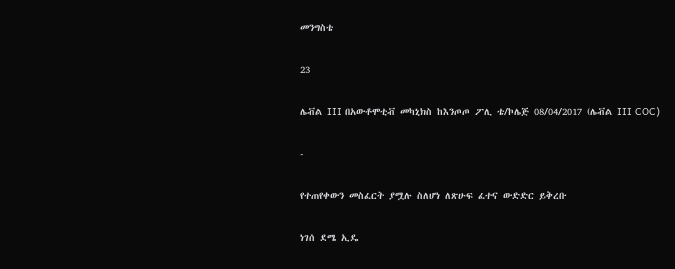መንግስቴ

23

ሌቭል III በአውቶሞቲቭ መካኒክስ ከእንጦጦ ፖሊ ቴ/ኮሌጅ 08/04/2017 (ሌቭል III COC)

-

የተጠየቀውን መስፈርት ያሟሉ ስለሆነ ለጽሁፍ ፈተና ውድድር ይቅረቡ

ነገሰ ደሜ ኢዴ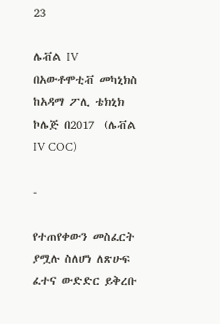23

ሌቭል IV በአውቶሞቲቭ መካኒክስ ከአዳማ ፖሊ ቴክኒክ ኮሌጅ በ2017  (ሌቭል IV COC)

-

የተጠየቀውን መስፈርት ያሟሉ ስለሆነ ለጽሁፍ ፈተና ውድድር ይቅረቡ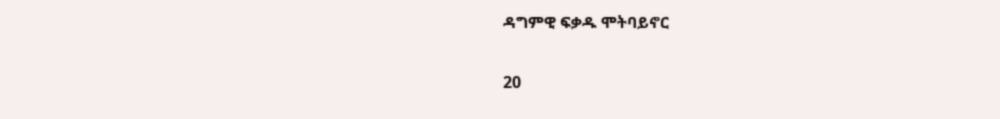ዳግምዊ ፍቃዱ ሞትባይኖር

20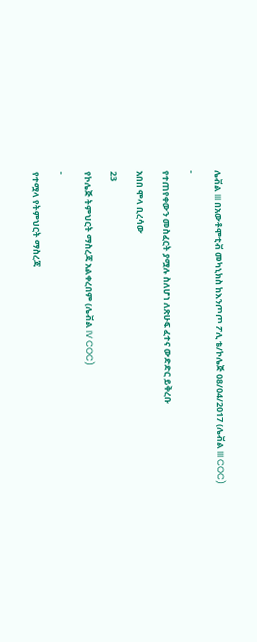ሌቭል III በአውቶሞቲቭ መካኒክስ ከእንጦጦ ፖሊ ቴ/ኮሌጅ 08/04/2017 (ሌቭል III COC)

-

የተጠየቀውን መስፈርት ያሟሉ ስለሆነ ለጽሁፍ ፈተና ውድድር ይቅረቡ

አበበ ሞላ ቢረሳው

23

የኮሌጅ ትምህርት ማስረጃ አልቀረበም (ሌቭል IV COC)

-

የተሟላ የትምህርት ማስረጃ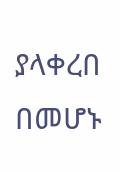ያላቀረበ በመሆኑ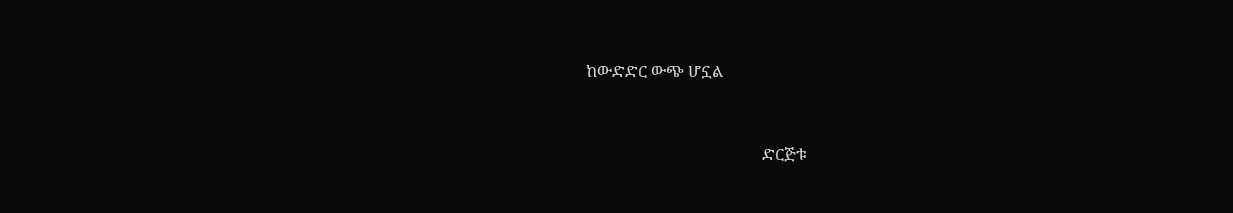ከውድድር ውጭ ሆኗል



                                            ድርጅቱ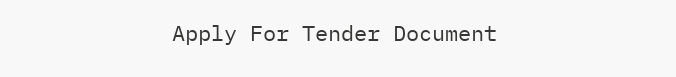Apply For Tender Document